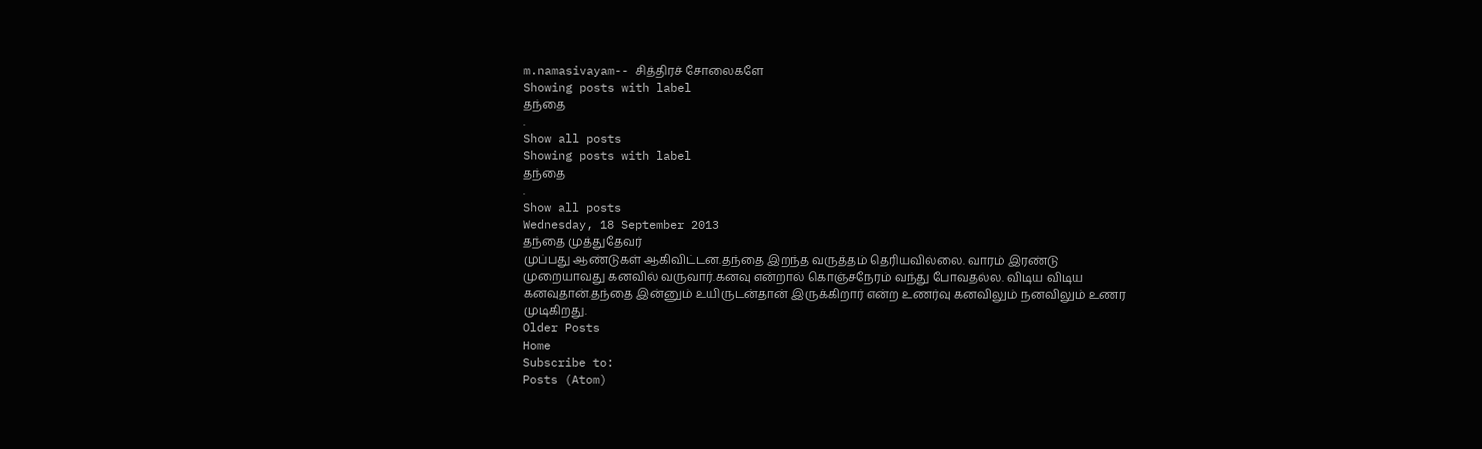m.namasivayam-- சித்திரச் சோலைகளே
Showing posts with label
தந்தை
.
Show all posts
Showing posts with label
தந்தை
.
Show all posts
Wednesday, 18 September 2013
தந்தை முத்துதேவர்
முப்பது ஆண்டுகள் ஆகிவிட்டன.தந்தை இறந்த வருத்தம் தெரியவில்லை. வாரம் இரண்டு முறையாவது கனவில் வருவார்.கனவு என்றால் கொஞ்சநேரம் வந்து போவதல்ல. விடிய விடிய கனவுதான்.தந்தை இன்னும் உயிருடன்தான் இருக்கிறார் என்ற உணர்வு கனவிலும் நனவிலும் உணர முடிகிறது.
Older Posts
Home
Subscribe to:
Posts (Atom)